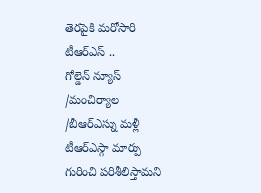తెరపైకి మరోసారి టీఆర్ఎస్ ..
గోల్డెన్ న్యూస్ /మంచిర్యాల /బీఆర్ఎస్ను మళ్లీ టీఆర్ఎస్గా మార్పు గురించి పరిశీలిస్తామని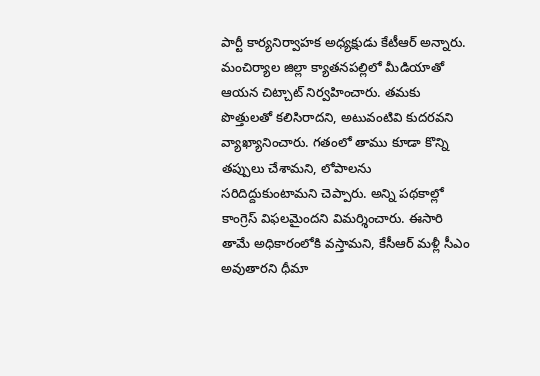పార్టీ కార్యనిర్వాహక అధ్యక్షుడు కేటీఆర్ అన్నారు. మంచిర్యాల జిల్లా క్యాతనపల్లిలో మీడియాతో ఆయన చిట్చాట్ నిర్వహించారు. తమకు పొత్తులతో కలిసిరాదని, అటువంటివి కుదరవని వ్యాఖ్యానించారు. గతంలో తాము కూడా కొన్ని తప్పులు చేశామని, లోపాలను సరిదిద్దుకుంటామని చెప్పారు. అన్ని పథకాల్లో కాంగ్రెస్ విఫలమైందని విమర్శించారు. ఈసారి తామే అధికారంలోకి వస్తామని, కేసీఆర్ మళ్లీ సీఎం అవుతారని ధీమా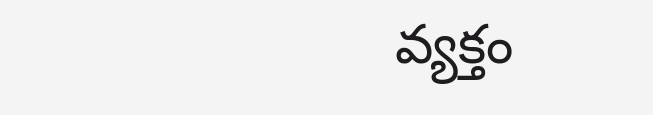వ్యక్తం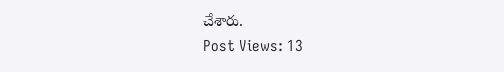చేశారు.
Post Views: 13